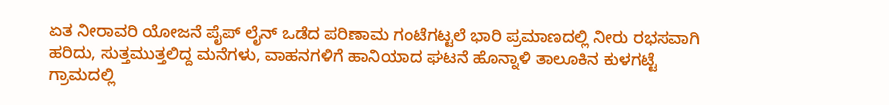ಏತ ನೀರಾವರಿ ಯೋಜನೆ ಪೈಪ್ ಲೈನ್ ಒಡೆದ ಪರಿಣಾಮ ಗಂಟೆಗಟ್ಟಲೆ ಭಾರಿ ಪ್ರಮಾಣದಲ್ಲಿ ನೀರು ರಭಸವಾಗಿ ಹರಿದು, ಸುತ್ತಮುತ್ತಲಿದ್ದ ಮನೆಗಳು, ವಾಹನಗಳಿಗೆ ಹಾನಿಯಾದ ಘಟನೆ ಹೊನ್ನಾಳಿ ತಾಲೂಕಿನ ಕುಳಗಟ್ಟೆ ಗ್ರಾಮದಲ್ಲಿ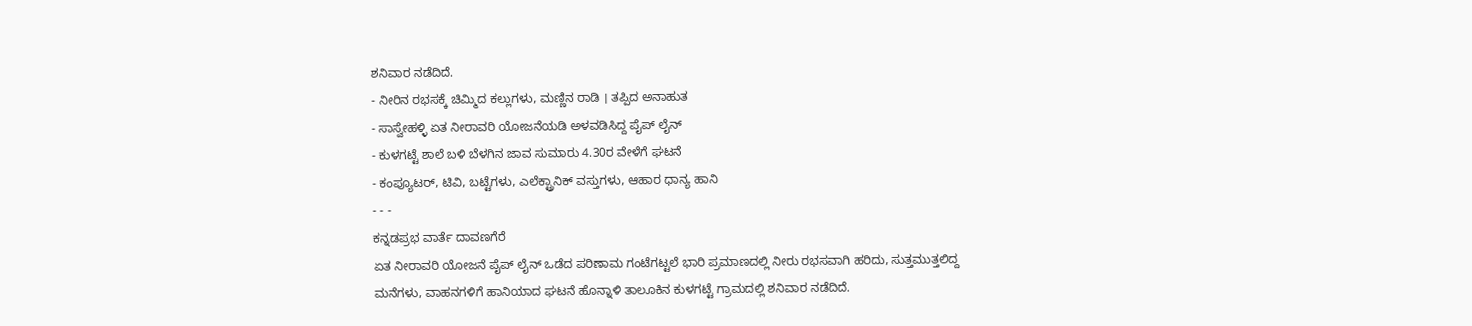ಶನಿವಾರ ನಡೆದಿದೆ.
- ನೀರಿನ ರಭಸಕ್ಕೆ ಚಿಮ್ಮಿದ ಕಲ್ಲುಗಳು, ಮಣ್ಣಿನ ರಾಡಿ । ತಪ್ಪಿದ ಅನಾಹುತ
- ಸಾಸ್ವೇಹಳ್ಳಿ ಏತ ನೀರಾವರಿ ಯೋಜನೆಯಡಿ ಅಳವಡಿಸಿದ್ದ ಪೈಪ್ ಲೈನ್
- ಕುಳಗಟ್ಟೆ ಶಾಲೆ ಬಳಿ ಬೆಳಗಿನ ಜಾವ ಸುಮಾರು 4.30ರ ವೇಳೆಗೆ ಘಟನೆ
- ಕಂಪ್ಯೂಟರ್, ಟಿವಿ, ಬಟ್ಟೆಗಳು, ಎಲೆಕ್ಟ್ರಾನಿಕ್ ವಸ್ತುಗಳು, ಆಹಾರ ಧಾನ್ಯ ಹಾನಿ
- - -
ಕನ್ನಡಪ್ರಭ ವಾರ್ತೆ ದಾವಣಗೆರೆ
ಏತ ನೀರಾವರಿ ಯೋಜನೆ ಪೈಪ್ ಲೈನ್ ಒಡೆದ ಪರಿಣಾಮ ಗಂಟೆಗಟ್ಟಲೆ ಭಾರಿ ಪ್ರಮಾಣದಲ್ಲಿ ನೀರು ರಭಸವಾಗಿ ಹರಿದು, ಸುತ್ತಮುತ್ತಲಿದ್ದ ಮನೆಗಳು, ವಾಹನಗಳಿಗೆ ಹಾನಿಯಾದ ಘಟನೆ ಹೊನ್ನಾಳಿ ತಾಲೂಕಿನ ಕುಳಗಟ್ಟೆ ಗ್ರಾಮದಲ್ಲಿ ಶನಿವಾರ ನಡೆದಿದೆ.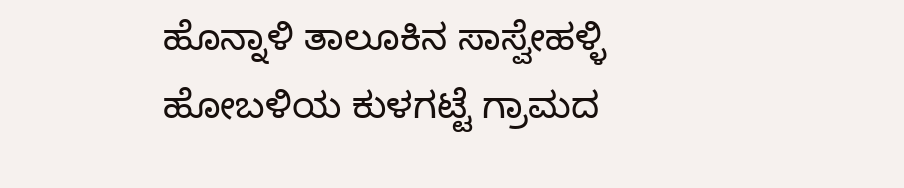ಹೊನ್ನಾಳಿ ತಾಲೂಕಿನ ಸಾಸ್ವೇಹಳ್ಳಿ ಹೋಬಳಿಯ ಕುಳಗಟ್ಟೆ ಗ್ರಾಮದ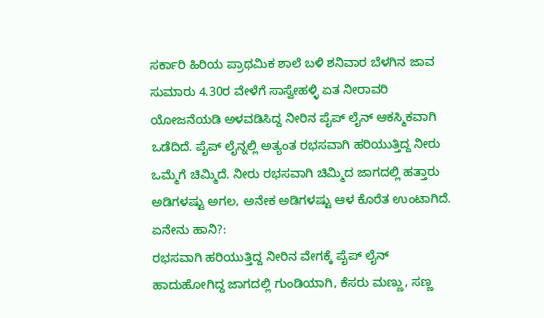ಸರ್ಕಾರಿ ಹಿರಿಯ ಪ್ರಾಥಮಿಕ ಶಾಲೆ ಬಳಿ ಶನಿವಾರ ಬೆಳಗಿನ ಜಾವ ಸುಮಾರು 4.30ರ ವೇಳೆಗೆ ಸಾಸ್ವೇಹಳ್ಳಿ ಏತ ನೀರಾವರಿ ಯೋಜನೆಯಡಿ ಅಳವಡಿಸಿದ್ದ ನೀರಿನ ಪೈಪ್ ಲೈನ್ ಆಕಸ್ಮಿಕವಾಗಿ ಒಡೆದಿದೆ. ಪೈಪ್ ಲೈನ್ನಲ್ಲಿ ಅತ್ಯಂತ ರಭಸವಾಗಿ ಹರಿಯುತ್ತಿದ್ದ ನೀರು ಒಮ್ಮೆಗೆ ಚಿಮ್ಮಿದೆ. ನೀರು ರಭಸವಾಗಿ ಚಿಮ್ಮಿದ ಜಾಗದಲ್ಲಿ ಹತ್ತಾರು ಅಡಿಗಳಷ್ಟು ಅಗಲ, ಅನೇಕ ಅಡಿಗಳಷ್ಟು ಆಳ ಕೊರೆತ ಉಂಟಾಗಿದೆ.
ಏನೇನು ಹಾನಿ?:
ರಭಸವಾಗಿ ಹರಿಯುತ್ತಿದ್ದ ನೀರಿನ ವೇಗಕ್ಕೆ ಪೈಪ್ ಲೈನ್ ಹಾದುಹೋಗಿದ್ದ ಜಾಗದಲ್ಲಿ ಗುಂಡಿಯಾಗಿ, ಕೆಸರು ಮಣ್ಣು, ಸಣ್ಣ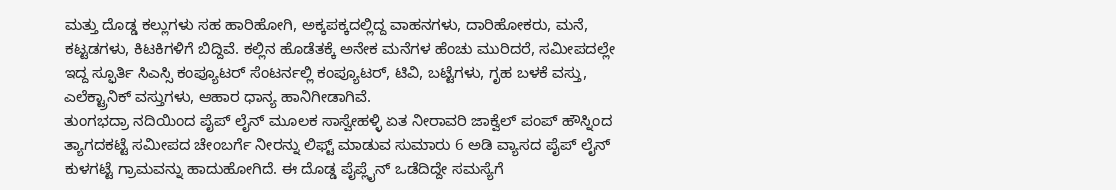ಮತ್ತು ದೊಡ್ಡ ಕಲ್ಲುಗಳು ಸಹ ಹಾರಿಹೋಗಿ, ಅಕ್ಕಪಕ್ಕದಲ್ಲಿದ್ದ ವಾಹನಗಳು, ದಾರಿಹೋಕರು, ಮನೆ, ಕಟ್ಟಡಗಳು, ಕಿಟಕಿಗಳಿಗೆ ಬಿದ್ದಿವೆ. ಕಲ್ಲಿನ ಹೊಡೆತಕ್ಕೆ ಅನೇಕ ಮನೆಗಳ ಹೆಂಚು ಮುರಿದರೆ, ಸಮೀಪದಲ್ಲೇ ಇದ್ದ ಸ್ಫೂರ್ತಿ ಸಿಎಸ್ಸಿ ಕಂಪ್ಯೂಟರ್ ಸೆಂಟರ್ನಲ್ಲಿ ಕಂಪ್ಯೂಟರ್, ಟಿವಿ, ಬಟ್ಟೆಗಳು, ಗೃಹ ಬಳಕೆ ವಸ್ತು, ಎಲೆಕ್ಟ್ರಾನಿಕ್ ವಸ್ತುಗಳು, ಆಹಾರ ಧಾನ್ಯ ಹಾನಿಗೀಡಾಗಿವೆ.
ತುಂಗಭದ್ರಾ ನದಿಯಿಂದ ಪೈಪ್ ಲೈನ್ ಮೂಲಕ ಸಾಸ್ವೇಹಳ್ಳಿ ಏತ ನೀರಾವರಿ ಜಾಕ್ವೆಲ್ ಪಂಪ್ ಹೌಸ್ನಿಂದ ತ್ಯಾಗದಕಟ್ಟೆ ಸಮೀಪದ ಚೇಂಬರ್ಗೆ ನೀರನ್ನು ಲಿಫ್ಟ್ ಮಾಡುವ ಸುಮಾರು 6 ಅಡಿ ವ್ಯಾಸದ ಪೈಪ್ ಲೈನ್ ಕುಳಗಟ್ಟೆ ಗ್ರಾಮವನ್ನು ಹಾದುಹೋಗಿದೆ. ಈ ದೊಡ್ಡ ಪೈಪ್ಲೈನ್ ಒಡೆದಿದ್ದೇ ಸಮಸ್ಯೆಗೆ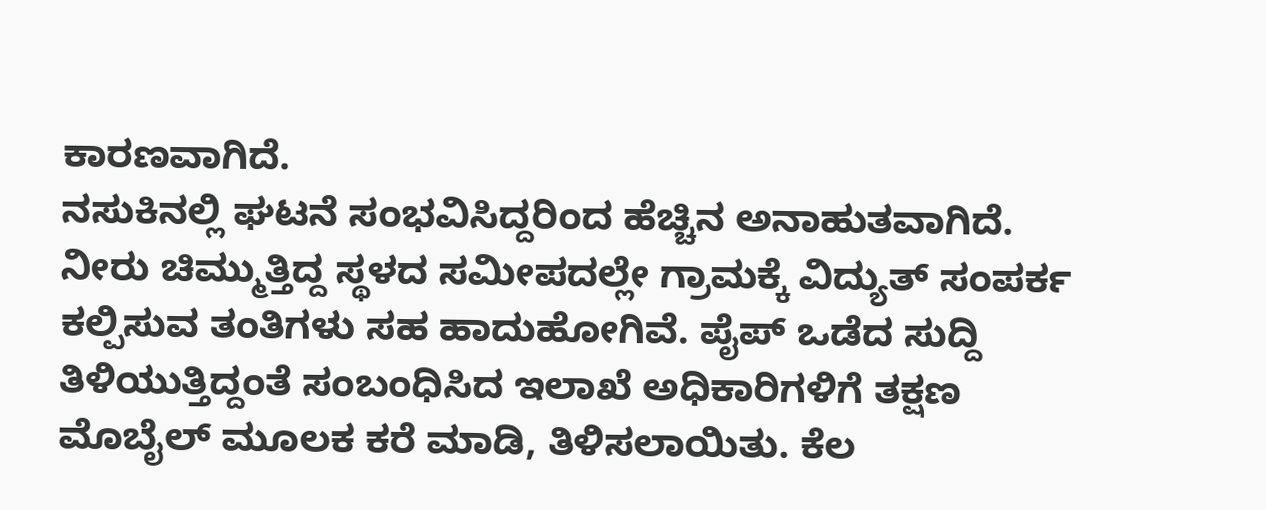ಕಾರಣವಾಗಿದೆ.
ನಸುಕಿನಲ್ಲಿ ಘಟನೆ ಸಂಭವಿಸಿದ್ದರಿಂದ ಹೆಚ್ಚಿನ ಅನಾಹುತವಾಗಿದೆ. ನೀರು ಚಿಮ್ಮುತ್ತಿದ್ದ ಸ್ಥಳದ ಸಮೀಪದಲ್ಲೇ ಗ್ರಾಮಕ್ಕೆ ವಿದ್ಯುತ್ ಸಂಪರ್ಕ ಕಲ್ಪಿಸುವ ತಂತಿಗಳು ಸಹ ಹಾದುಹೋಗಿವೆ. ಪೈಪ್ ಒಡೆದ ಸುದ್ದಿ ತಿಳಿಯುತ್ತಿದ್ದಂತೆ ಸಂಬಂಧಿಸಿದ ಇಲಾಖೆ ಅಧಿಕಾರಿಗಳಿಗೆ ತಕ್ಷಣ ಮೊಬೈಲ್ ಮೂಲಕ ಕರೆ ಮಾಡಿ, ತಿಳಿಸಲಾಯಿತು. ಕೆಲ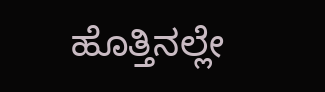ಹೊತ್ತಿನಲ್ಲೇ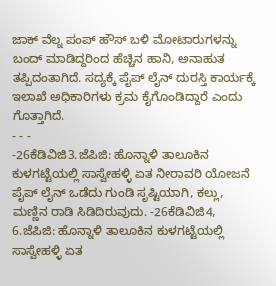ಜಾಕ್ ವೆಲ್ನ ಪಂಪ್ ಹೌಸ್ ಬಳಿ ಮೋಟಾರುಗಳನ್ನು ಬಂದ್ ಮಾಡಿದ್ದರಿಂದ ಹೆಚ್ಚಿನ ಹಾನಿ, ಅನಾಹುತ ತಪ್ಪಿದಂತಾಗಿದೆ. ಸದ್ಯಕ್ಕೆ ಪೈಪ್ ಲೈನ್ ದುರಸ್ತಿ ಕಾರ್ಯಕ್ಕೆ ಇಲಾಖೆ ಅಧಿಕಾರಿಗಳು ಕ್ರಮ ಕೈಗೊಂಡಿದ್ದಾರೆ ಎಂದು ಗೊತ್ತಾಗಿದೆ.
- - -
-26ಕೆಡಿವಿಜಿ3.ಜೆಪಿಜಿ: ಹೊನ್ನಾಳಿ ತಾಲೂಕಿನ ಕುಳಗಟ್ಟೆಯಲ್ಲಿ ಸಾಸ್ವೇಹಳ್ಳಿ ಏತ ನೀರಾವರಿ ಯೋಜನೆ ಪೈಪ್ ಲೈನ್ ಒಡೆದು ಗುಂಡಿ ಸೃಷ್ಟಿಯಾಗಿ, ಕಲ್ಲು, ಮಣ್ಣಿನ ರಾಡಿ ಸಿಡಿದಿರುವುದು. -26ಕೆಡಿವಿಜಿ4, 6.ಜೆಪಿಜಿ: ಹೊನ್ನಾಳಿ ತಾಲೂಕಿನ ಕುಳಗಟ್ಟೆಯಲ್ಲಿ ಸಾಸ್ವೇಹಳ್ಳಿ ಏತ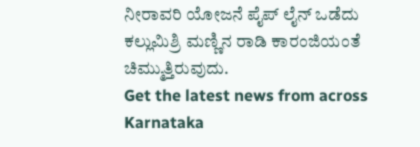ನೀರಾವರಿ ಯೋಜನೆ ಪೈಪ್ ಲೈನ್ ಒಡೆದು ಕಲ್ಲುಮಿಶ್ರಿ ಮಣ್ಣಿನ ರಾಡಿ ಕಾರಂಜಿಯಂತೆ ಚಿಮ್ಮುತ್ತಿರುವುದು.
Get the latest news from across Karnataka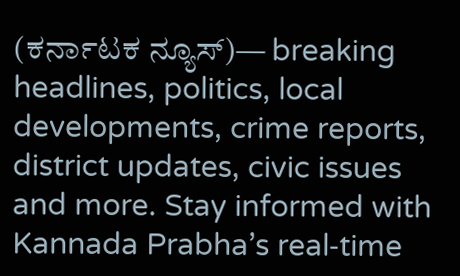(ಕರ್ನಾಟಕ ನ್ಯೂಸ್)— breaking headlines, politics, local developments, crime reports, district updates, civic issues and more. Stay informed with Kannada Prabha’s real‑time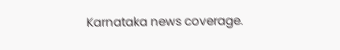Karnataka news coverage.